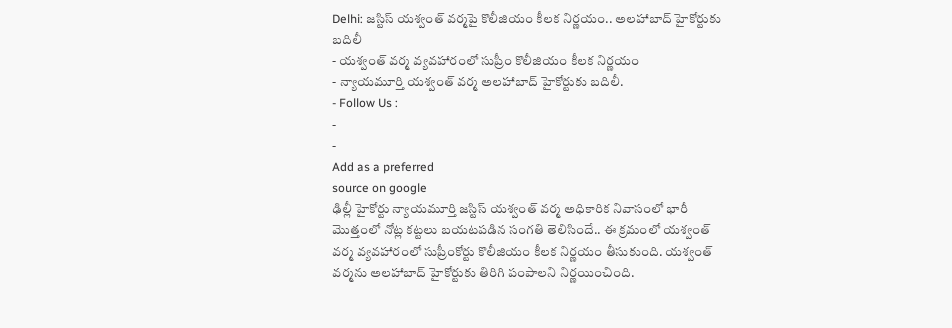Delhi: జస్టిస్ యశ్వంత్ వర్మపై కొలీజియం కీలక నిర్ణయం.. అలహాబాద్ హైకోర్టుకు బదిలీ
- యశ్వంత్ వర్మ వ్యవహారంలో సుప్రీం కొలీజియం కీలక నిర్ణయం
- న్యాయమూర్తి యశ్వంత్ వర్మ అలహాబాద్ హైకోర్టుకు బదిలీ.
- Follow Us :
-
-
Add as a preferred
source on google
ఢిల్లీ హైకోర్టు న్యాయమూర్తి జస్టిస్ యశ్వంత్ వర్మ అధికారిక నివాసంలో భారీ మొత్తంలో నోట్ల కట్టలు బయటపడిన సంగతి తెలిసిందే.. ఈ క్రమంలో యశ్వంత్ వర్మ వ్యవహారంలో సుప్రీంకోర్టు కొలీజియం కీలక నిర్ణయం తీసుకుంది. యశ్వంత్ వర్మను అలహాబాద్ హైకోర్టుకు తిరిగి పంపాలని నిర్ణయించింది.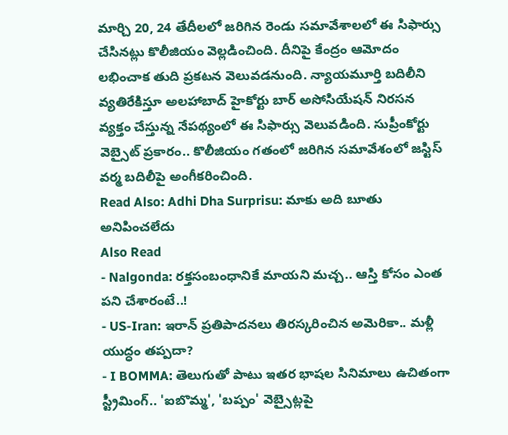మార్చి 20, 24 తేదీలలో జరిగిన రెండు సమావేశాలలో ఈ సిఫార్సు చేసినట్లు కొలీజియం వెల్లడించింది. దీనిపై కేంద్రం ఆమోదం లభించాక తుది ప్రకటన వెలువడనుంది. న్యాయమూర్తి బదిలీని వ్యతిరేకిస్తూ అలహాబాద్ హైకోర్టు బార్ అసోసియేషన్ నిరసన వ్యక్తం చేస్తున్న నేపథ్యంలో ఈ సిఫార్సు వెలువడింది. సుప్రీంకోర్టు వెబ్సైట్ ప్రకారం.. కొలీజియం గతంలో జరిగిన సమావేశంలో జస్టిస్ వర్మ బదిలీపై అంగీకరించింది.
Read Also: Adhi Dha Surprisu: మాకు అది బూతు అనిపించలేదు
Also Read
- Nalgonda: రక్తసంబంధానికే మాయని మచ్చ.. ఆస్తి కోసం ఎంత పని చేశారంటే..!
- US-Iran: ఇరాన్ ప్రతిపాదనలు తిరస్కరించిన అమెరికా.. మళ్లీ యుద్ధం తప్పదా?
- I BOMMA: తెలుగుతో పాటు ఇతర భాషల సినిమాలు ఉచితంగా స్ట్రీమింగ్.. 'ఐబొమ్మ', 'బప్పం' వెబ్సైట్లపై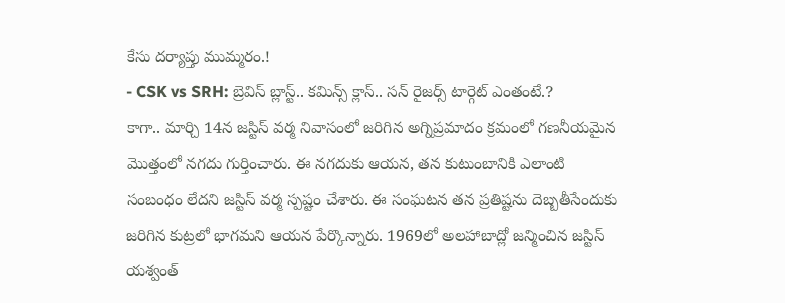కేసు దర్యాప్తు ముమ్మరం.!
- CSK vs SRH: బ్రెవిస్ బ్లాస్ట్.. కమిన్స్ క్లాస్.. సన్ రైజర్స్ టార్గెట్ ఎంతంటే.?
కాగా.. మార్చి 14న జస్టిస్ వర్మ నివాసంలో జరిగిన అగ్నిప్రమాదం క్రమంలో గణనీయమైన మొత్తంలో నగదు గుర్తించారు. ఈ నగదుకు ఆయన, తన కుటుంబానికి ఎలాంటి సంబంధం లేదని జస్టిస్ వర్మ స్పష్టం చేశారు. ఈ సంఘటన తన ప్రతిష్టను దెబ్బతీసేందుకు జరిగిన కుట్రలో భాగమని ఆయన పేర్కొన్నారు. 1969లో అలహాబాద్లో జన్మించిన జస్టిస్ యశ్వంత్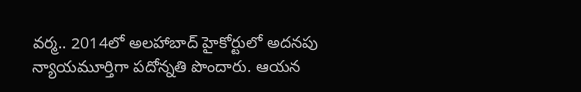వర్మ.. 2014లో అలహాబాద్ హైకోర్టులో అదనపు న్యాయమూర్తిగా పదోన్నతి పొందారు. ఆయన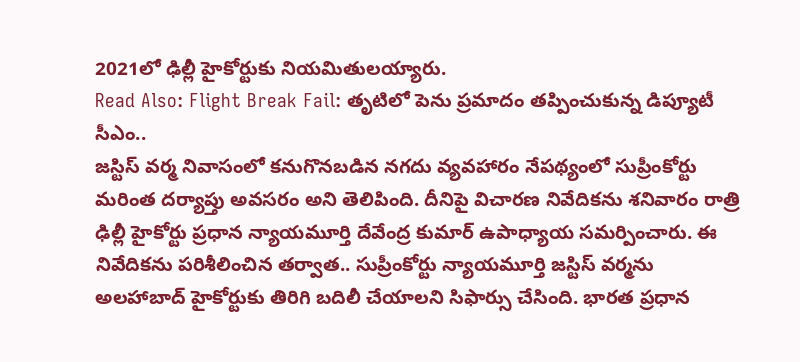2021లో ఢిల్లీ హైకోర్టుకు నియమితులయ్యారు.
Read Also: Flight Break Fail: తృటిలో పెను ప్రమాదం తప్పించుకున్న డిప్యూటీ సీఎం..
జస్టిస్ వర్మ నివాసంలో కనుగొనబడిన నగదు వ్యవహారం నేపథ్యంలో సుప్రీంకోర్టు మరింత దర్యాప్తు అవసరం అని తెలిపింది. దీనిపై విచారణ నివేదికను శనివారం రాత్రి ఢిల్లీ హైకోర్టు ప్రధాన న్యాయమూర్తి దేవేంద్ర కుమార్ ఉపాధ్యాయ సమర్పించారు. ఈ నివేదికను పరిశీలించిన తర్వాత.. సుప్రీంకోర్టు న్యాయమూర్తి జస్టిస్ వర్మను అలహాబాద్ హైకోర్టుకు తిరిగి బదిలీ చేయాలని సిఫార్సు చేసింది. భారత ప్రధాన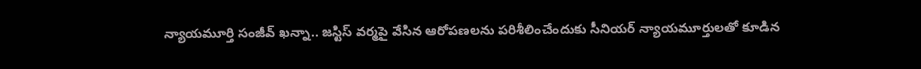న్యాయమూర్తి సంజీవ్ ఖన్నా.. జస్టిస్ వర్మపై వేసిన ఆరోపణలను పరిశీలించేందుకు సీనియర్ న్యాయమూర్తులతో కూడిన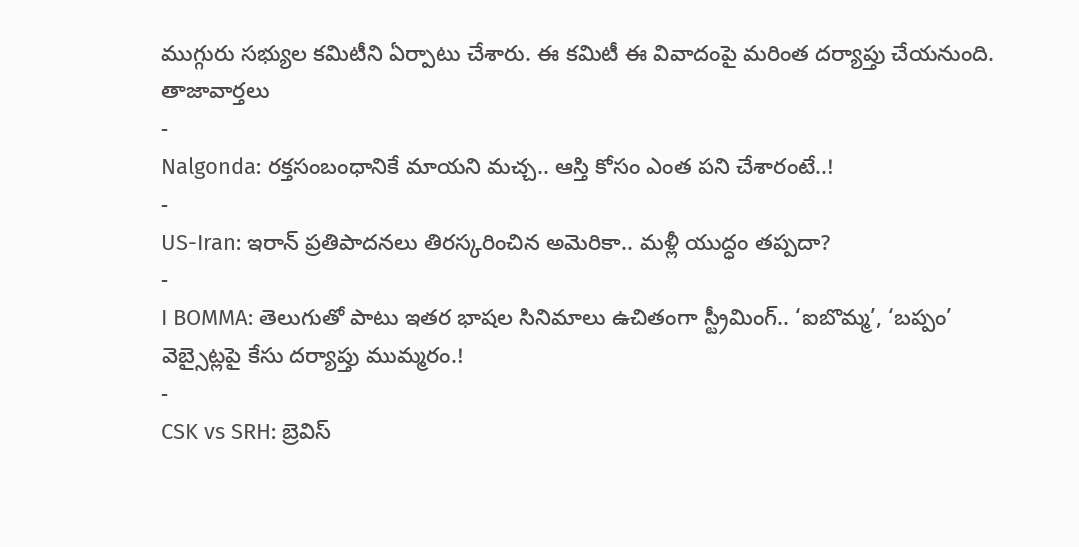ముగ్గురు సభ్యుల కమిటీని ఏర్పాటు చేశారు. ఈ కమిటీ ఈ వివాదంపై మరింత దర్యాప్తు చేయనుంది.
తాజావార్తలు
-
Nalgonda: రక్తసంబంధానికే మాయని మచ్చ.. ఆస్తి కోసం ఎంత పని చేశారంటే..!
-
US-Iran: ఇరాన్ ప్రతిపాదనలు తిరస్కరించిన అమెరికా.. మళ్లీ యుద్ధం తప్పదా?
-
I BOMMA: తెలుగుతో పాటు ఇతర భాషల సినిమాలు ఉచితంగా స్ట్రీమింగ్.. ‘ఐబొమ్మ’, ‘బప్పం’ వెబ్సైట్లపై కేసు దర్యాప్తు ముమ్మరం.!
-
CSK vs SRH: బ్రెవిస్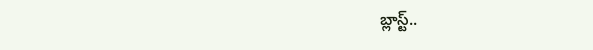బ్లాస్ట్..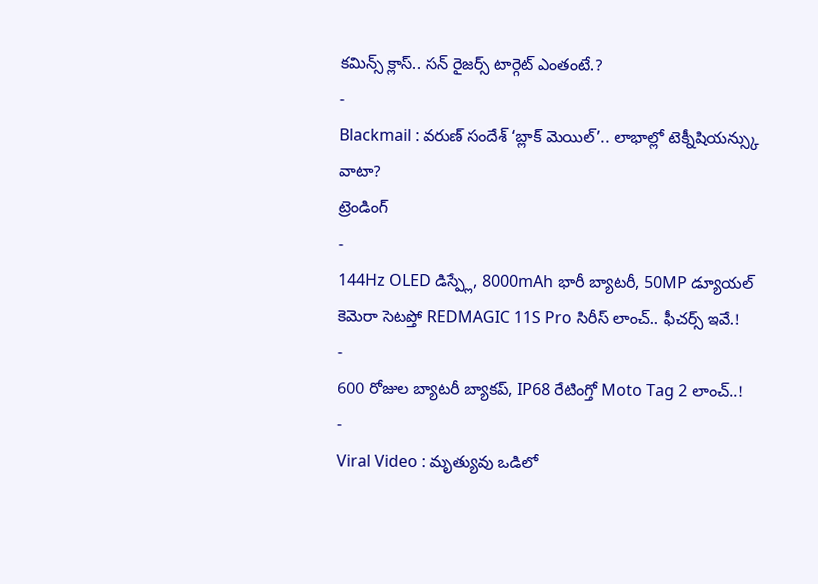కమిన్స్ క్లాస్.. సన్ రైజర్స్ టార్గెట్ ఎంతంటే.?
-
Blackmail : వరుణ్ సందేశ్ ‘బ్లాక్ మెయిల్’.. లాభాల్లో టెక్నీషియన్స్కు వాటా?
ట్రెండింగ్
-
144Hz OLED డిస్ప్లే, 8000mAh భారీ బ్యాటరీ, 50MP డ్యూయల్ కెమెరా సెటప్తో REDMAGIC 11S Pro సిరీస్ లాంచ్.. ఫీచర్స్ ఇవే.!
-
600 రోజుల బ్యాటరీ బ్యాకప్, IP68 రేటింగ్తో Moto Tag 2 లాంచ్..!
-
Viral Video : మృత్యువు ఒడిలో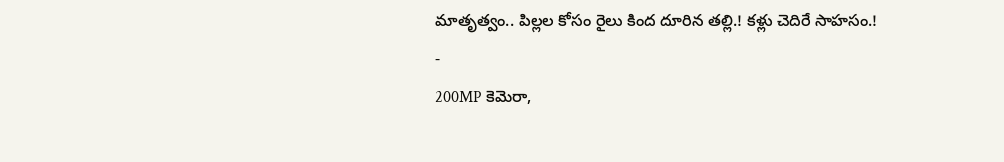మాతృత్వం.. పిల్లల కోసం రైలు కింద దూరిన తల్లి.! కళ్లు చెదిరే సాహసం.!
-
200MP కెమెరా,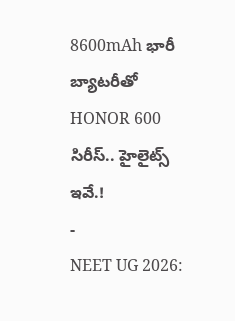8600mAh భారీ బ్యాటరీతో HONOR 600 సిరీస్.. హైలైట్స్ ఇవే.!
-
NEET UG 2026: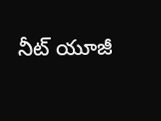నీట్ యూజీ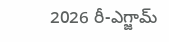2026 రీ-ఎగ్జామ్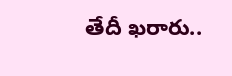తేదీ ఖరారు..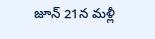జూన్ 21న మళ్లీ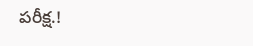పరీక్ష.!